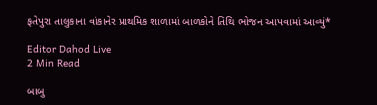ફતેપુરા તાલુકાના વાંકાનેર પ્રાથમિક શાળામાં બાળકોને તિથિ ભોજન આપવામાં આવ્યું*

Editor Dahod Live
2 Min Read

બાબુ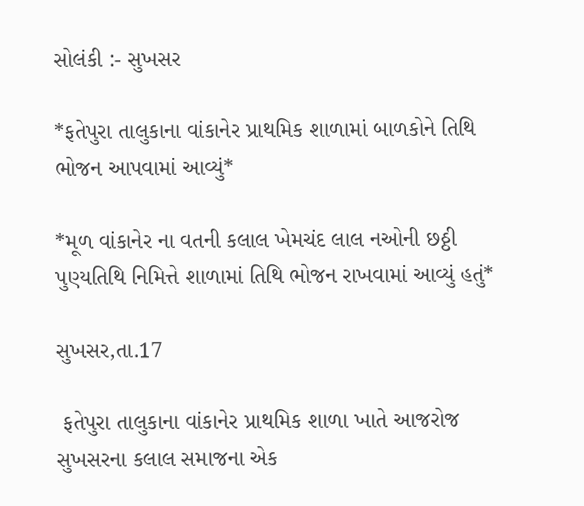સોલંકી :- સુખસર

*ફતેપુરા તાલુકાના વાંકાનેર પ્રાથમિક શાળામાં બાળકોને તિથિ ભોજન આપવામાં આવ્યું*

*મૂળ વાંકાનેર ના વતની કલાલ ખેમચંદ લાલ નઓની છઠ્ઠી પુણ્યતિથિ નિમિત્તે શાળામાં તિથિ ભોજન રાખવામાં આવ્યું હતું*

સુખસર,તા.17

 ફતેપુરા તાલુકાના વાંકાનેર પ્રાથમિક શાળા ખાતે આજરોજ સુખસરના કલાલ સમાજના એક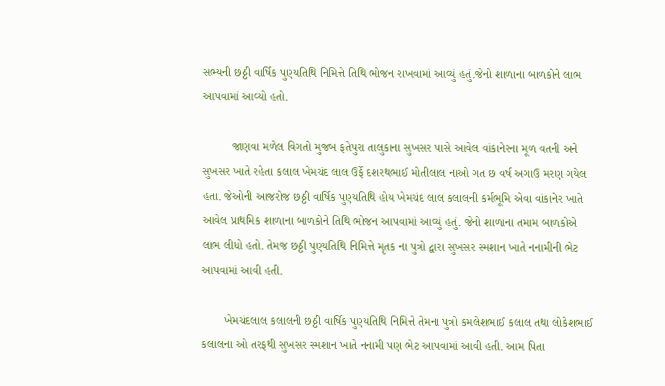સભ્યની છઠ્ઠી વાર્ષિક પુણ્યતિથિ નિમિત્તે તિથિ ભોજન રાખવામાં આવ્યું હતું.જેનો શાળાના બાળકોને લાભ આપવામાં આવ્યો હતો.

         જાણવા મળેલ વિગતો મુજબ ફતેપુરા તાલુકાના સુખસર પાસે આવેલ વાંકાનેરના મૂળ વતની અને સુખસર ખાતે રહેતા કલાલ ખેમચંદ લાલ ઉર્ફે દશરથભાઈ મોતીલાલ નાઓ ગત છ વર્ષ અગાઉ મરણ ગયેલ હતા. જેઓની આજરોજ છઠ્ઠી વાર્ષિક પુણ્યતિથિ હોય ખેમચંદ લાલ કલાલની કર્મભૂમિ એવા વાંકાનેર ખાતે આવેલ પ્રાથમિક શાળાના બાળકોને તિથિ ભોજન આપવામાં આવ્યું હતું. જેનો શાળાના તમામ બાળકોએ લાભ લીધો હતો. તેમજ છઠ્ઠી પુણ્યતિથિ નિમિત્તે મૃતક ના પુત્રો દ્વારા સુખસર સ્મશાન ખાતે નનામીની ભેટ આપવામાં આવી હતી.

       ખેમચંદલાલ કલાલની છઠ્ઠી વાર્ષિક પુણ્યતિથિ નિમિત્તે તેમના પુત્રો કમલેશભાઈ કલાલ તથા લોકેશભાઈ કલાલના ઓ તરફથી સુખસર સ્મશાન ખાતે નનામી પણ ભેટ આપવામાં આવી હતી. આમ પિતા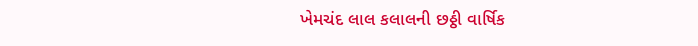ખેમચંદ લાલ કલાલની છઠ્ઠી વાર્ષિક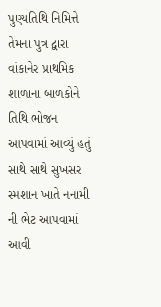પુણ્યતિથિ નિમિત્તે તેમના પુત્ર દ્વારા વાંકાનેર પ્રાથમિક શાળાના બાળકોને તિથિ ભોજન આપવામાં આવ્યું હતું સાથે સાથે સુખસર સ્મશાન ખાતે નનામી ની ભેટ આપવામાં આવી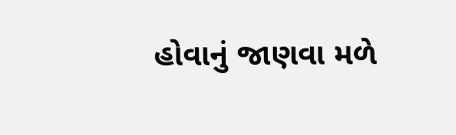હોવાનું જાણવા મળે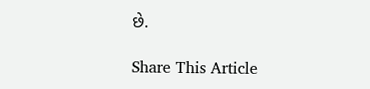છે.

Share This Article